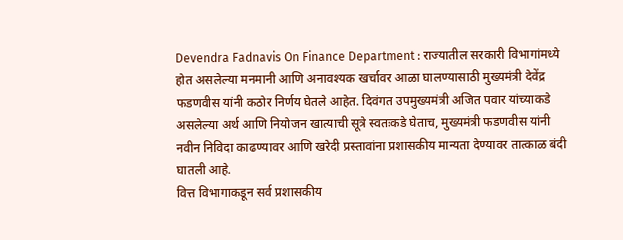Devendra Fadnavis On Finance Department : राज्यातील सरकारी विभागांमध्ये होत असलेल्या मनमानी आणि अनावश्यक खर्चावर आळा घालण्यासाठी मुख्यमंत्री देवेंद्र फडणवीस यांनी कठोर निर्णय घेतले आहेत. दिवंगत उपमुख्यमंत्री अजित पवार यांच्याकडे असलेल्या अर्थ आणि नियोजन खात्याची सूत्रे स्वतःकडे घेताच, मुख्यमंत्री फडणवीस यांनी नवीन निविदा काढण्यावर आणि खरेदी प्रस्तावांना प्रशासकीय मान्यता देण्यावर तात्काळ बंदी घातली आहे.
वित्त विभागाकडून सर्व प्रशासकीय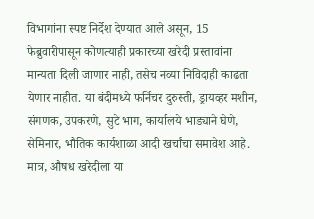विभागांना स्पष्ट निर्देश देण्यात आले असून, 15 फेब्रुवारीपासून कोणत्याही प्रकारच्या खरेदी प्रस्तावांना मान्यता दिली जाणार नाही, तसेच नव्या निविदाही काढता येणार नाहीत. या बंदीमध्ये फर्निचर दुरुस्ती, ड्रायव्हर मशीन, संगणक, उपकरणे, सुटे भाग, कार्यालये भाड्याने घेणे, सेमिनार, भौतिक कार्यशाळा आदी खर्चांचा समावेश आहे.
मात्र, औषध खरेदीला या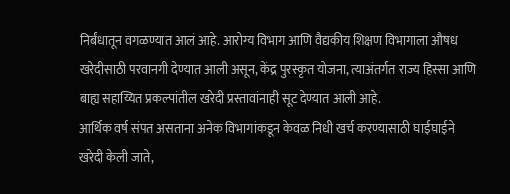निर्बंधातून वगळण्यात आलं आहे. आरोग्य विभाग आणि वैद्यकीय शिक्षण विभागाला औषध खरेदीसाठी परवानगी देण्यात आली असून, केंद्र पुरस्कृत योजना, त्याअंतर्गत राज्य हिस्सा आणि बाह्य सहाय्यित प्रकल्पांतील खरेदी प्रस्तावांनाही सूट देण्यात आली आहे.
आर्थिक वर्ष संपत असताना अनेक विभागांकडून केवळ निधी खर्च करण्यासाठी घाईघाईने खरेदी केली जाते,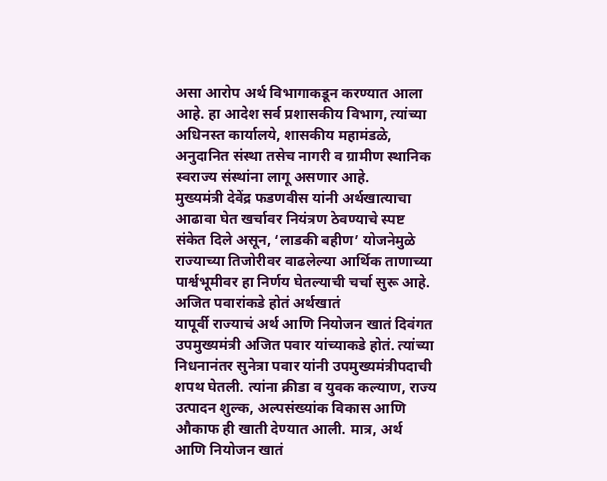असा आरोप अर्थ विभागाकडून करण्यात आला आहे. हा आदेश सर्व प्रशासकीय विभाग, त्यांच्या अधिनस्त कार्यालये, शासकीय महामंडळे, अनुदानित संस्था तसेच नागरी व ग्रामीण स्थानिक स्वराज्य संस्थांना लागू असणार आहे.
मुख्यमंत्री देवेंद्र फडणवीस यांनी अर्थखात्याचा आढावा घेत खर्चावर नियंत्रण ठेवण्याचे स्पष्ट संकेत दिले असून, ‘लाडकी बहीण’ योजनेमुळे राज्याच्या तिजोरीवर वाढलेल्या आर्थिक ताणाच्या पार्श्वभूमीवर हा निर्णय घेतल्याची चर्चा सुरू आहे.
अजित पवारांकडे होतं अर्थखातं
यापूर्वी राज्याचं अर्थ आणि नियोजन खातं दिवंगत उपमुख्यमंत्री अजित पवार यांच्याकडे होतं. त्यांच्या निधनानंतर सुनेत्रा पवार यांनी उपमुख्यमंत्रीपदाची शपथ घेतली. त्यांना क्रीडा व युवक कल्याण, राज्य उत्पादन शुल्क, अल्पसंख्यांक विकास आणि औकाफ ही खाती देण्यात आली. मात्र, अर्थ आणि नियोजन खातं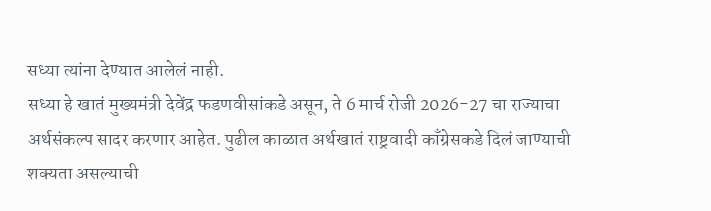सध्या त्यांना देण्यात आलेलं नाही.
सध्या हे खातं मुख्यमंत्री देवेंद्र फडणवीसांकडे असून, ते 6 मार्च रोजी 2026-27 चा राज्याचा अर्थसंकल्प सादर करणार आहेत. पुढील काळात अर्थखातं राष्ट्रवादी काँग्रेसकडे दिलं जाण्याची शक्यता असल्याची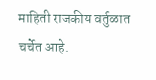माहिती राजकीय वर्तुळात चर्चेत आहे.